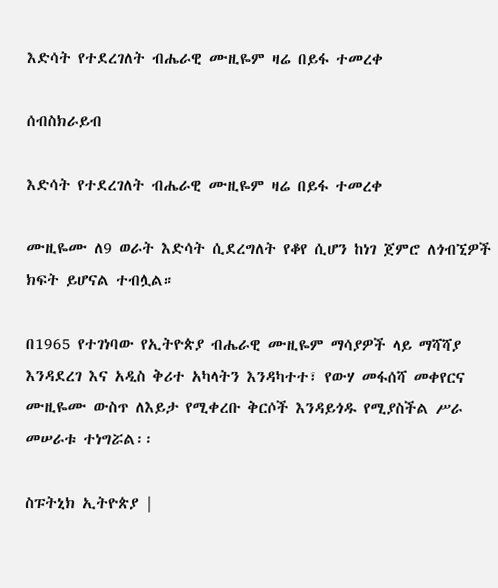እድሳት የተደረገለት ብሔራዊ ሙዚዬም ዛሬ በይፋ ተመረቀ

ሰብስክራይብ

እድሳት የተደረገለት ብሔራዊ ሙዚዬም ዛሬ በይፋ ተመረቀ

ሙዚዬሙ ለ9 ወራት እድሳት ሲደረግለት የቆየ ሲሆን ከነገ ጀምሮ ለጎብኚዎች ክፍት ይሆናል ተብሏል።

በ1965 የተገነባው የኢትዮጵያ ብሔራዊ ሙዚዬም ማሳያዎች ላይ ማሻሻያ እንዳደረገ እና አዲስ ቅሪተ አካላትን እንዳካተተ፣ የውሃ መፋሰሻ መቀየርና ሙዚዬሙ ውስጥ ለእይታ የሚቀረቡ ቅርሶች እንዳይጎዱ የሚያስችል ሥራ መሠራቱ ተነግሯል፡፡

ስፑትኒክ ኢትዮጵያ |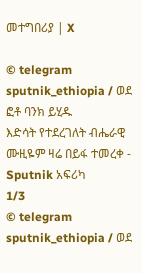መተግበሪያ | X

© telegram sputnik_ethiopia / ወደ ፎቶ ባንክ ይሂዱ
እድሳት የተደረገለት ብሔራዊ ሙዚዬም ዛሬ በይፋ ተመረቀ - Sputnik አፍሪካ
1/3
© telegram sputnik_ethiopia / ወደ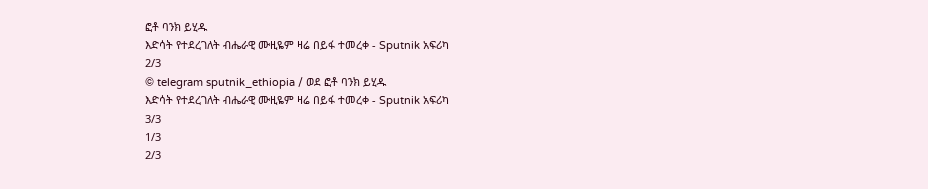ፎቶ ባንክ ይሂዱ
እድሳት የተደረገለት ብሔራዊ ሙዚዬም ዛሬ በይፋ ተመረቀ - Sputnik አፍሪካ
2/3
© telegram sputnik_ethiopia / ወደ ፎቶ ባንክ ይሂዱ
እድሳት የተደረገለት ብሔራዊ ሙዚዬም ዛሬ በይፋ ተመረቀ - Sputnik አፍሪካ
3/3
1/3
2/3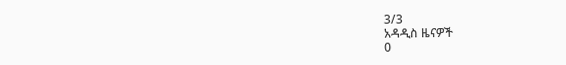3/3
አዳዲስ ዜናዎች
0